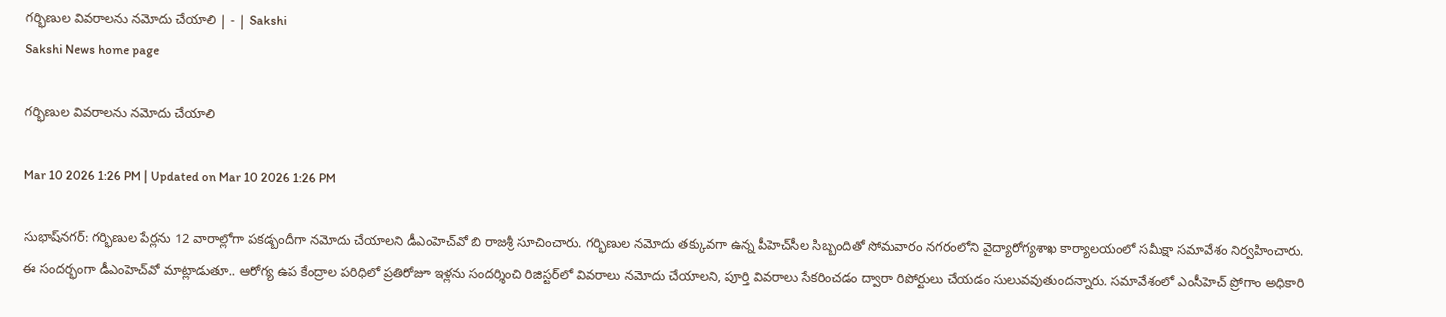గర్భిణుల వివరాలను నమోదు చేయాలి | - | Sakshi
Sakshi News home page

గర్భిణుల వివరాలను నమోదు చేయాలి

Mar 10 2026 1:26 PM | Updated on Mar 10 2026 1:26 PM

సుభాష్‌నగర్‌: గర్భిణుల పేర్లను 12 వారాల్లోగా పకడ్బందీగా నమోదు చేయాలని డీఎంహెచ్‌వో బి రాజశ్రీ సూచించారు. గర్భిణుల నమోదు తక్కువగా ఉన్న పీహెచ్‌సీల సిబ్బందితో సోమవారం నగరంలోని వైద్యారోగ్యశాఖ కార్యాలయంలో సమీక్షా సమావేశం నిర్వహించారు. ఈ సందర్భంగా డీఎంహెచ్‌వో మాట్లాడుతూ.. ఆరోగ్య ఉప కేంద్రాల పరిధిలో ప్రతిరోజూ ఇళ్లను సందర్శించి రిజిస్టర్‌లో వివరాలు నమోదు చేయాలని, పూర్తి వివరాలు సేకరించడం ద్వారా రిపోర్టులు చేయడం సులువవుతుందన్నారు. సమావేశంలో ఎంసీహెచ్‌ ప్రోగాం అధికారి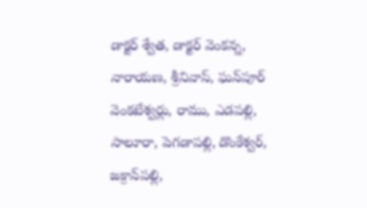డాక్టర్‌ శ్వేత, డాక్టర్‌ వెంకన్న, నారాయణ, శ్రీనివాస్‌, ఘన్‌పూర్‌ వెంకటేశ్వర్లు, రాము, ఎడపల్లి, సాలూరా, పెగడాపల్లి, డొంకేశ్వర్‌, జక్రాన్‌పల్లి,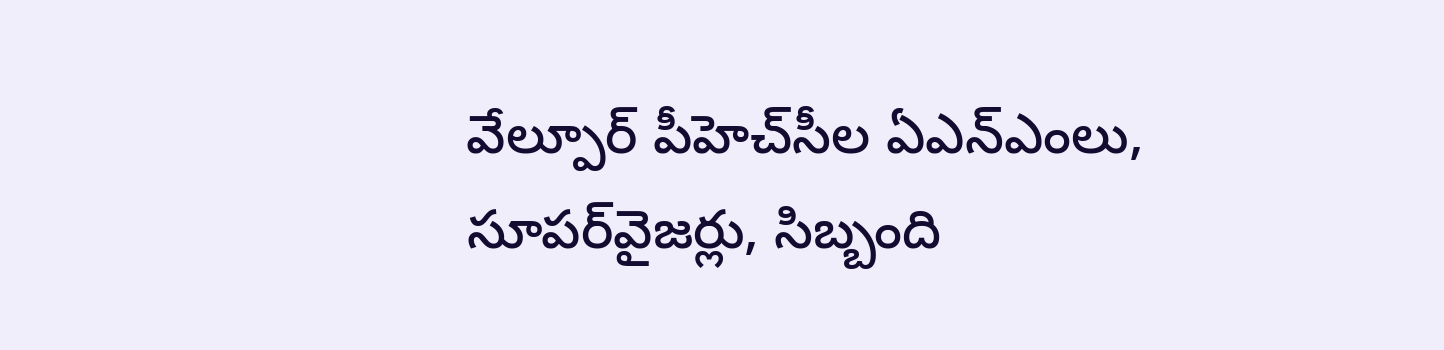వేల్పూర్‌ పీహెచ్‌సీల ఏఎన్‌ఎంలు, సూపర్‌వైజర్లు, సిబ్బంది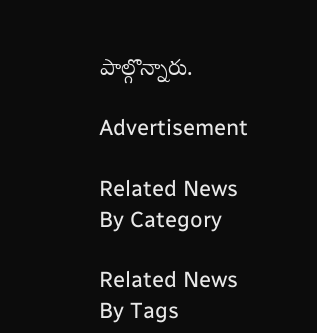పాల్గొన్నారు.

Advertisement

Related News By Category

Related News By Tags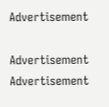Advertisement

Advertisement
Advertisement